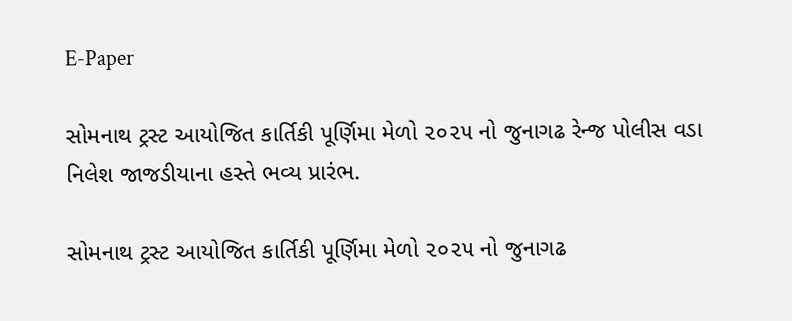E-Paper

સોમનાથ ટ્રસ્ટ આયોજિત કાર્તિકી પૂર્ણિમા મેળો ૨૦૨૫ નો જુનાગઢ રેન્જ પોલીસ વડા નિલેશ જાજડીયાના હસ્તે ભવ્ય પ્રારંભ.

સોમનાથ ટ્રસ્ટ આયોજિત કાર્તિકી પૂર્ણિમા મેળો ૨૦૨૫ નો જુનાગઢ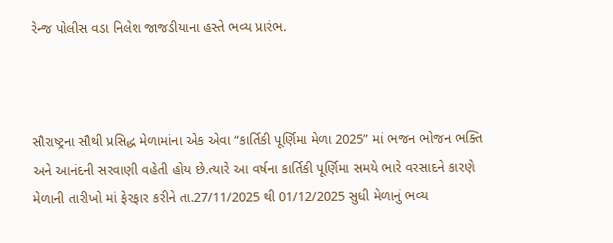રેન્જ પોલીસ વડા નિલેશ જાજડીયાના હસ્તે ભવ્ય પ્રારંભ.



સૌરાષ્ટ્રના સૌથી પ્રસિદ્ધ મેળામાંના એક એવા “કાર્તિકી પૂર્ણિમા મેળા 2025” માં ભજન ભોજન ભક્તિ અને આનંદની સરવાણી વહેતી હોય છે.ત્યારે આ વર્ષના કાર્તિકી પૂર્ણિમા સમયે ભારે વરસાદને કારણે મેળાની તારીખો માં ફેરફાર કરીને તા.27/11/2025 થી 01/12/2025 સુધી મેળાનું ભવ્ય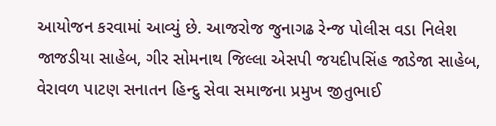આયોજન કરવામાં આવ્યું છે. આજરોજ જુનાગઢ રેન્જ પોલીસ વડા નિલેશ જાજડીયા સાહેબ, ગીર સોમનાથ જિલ્લા એસપી જયદીપસિંહ જાડેજા સાહેબ, વેરાવળ પાટણ સનાતન હિન્દુ સેવા સમાજના પ્રમુખ જીતુભાઈ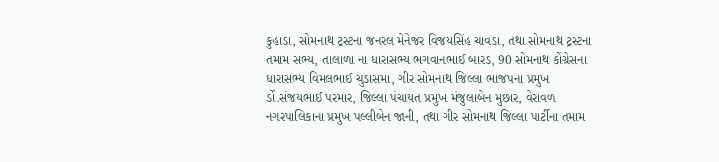કુહાડા, સોમનાથ ટ્રસ્ટના જનરલ મેનેજર વિજયસિંહ ચાવડા, તથા સોમનાથ ટ્રસ્ટના તમામ સભ્ય, તાલાળા ના ધારાસભ્ય ભગવાનભાઈ બારડ, 90 સોમનાથ કોંગ્રેસના ધારાસભ્ય વિમલભાઈ ચુડાસમા, ગીર સોમનાથ જિલ્લા ભાજપના પ્રમુખ ર્ડો.સંજયભાઈ પરમાર, જિલ્લા પંચાયત પ્રમુખ મંજુલાબેન મુછાર, વેરાવળ નગરપાલિકાના પ્રમુખ પલ્લીબેન જાની, તથા ગીર સોમનાથ જિલ્લા પાર્ટીના તમામ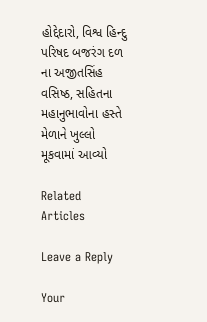હોદ્દેદારો, વિશ્વ હિન્દુ પરિષદ બજરંગ દળ ના અજીતસિંહ વસિષ્ઠ, સહિતના મહાનુભાવોના હસ્તે મેળાને ખુલ્લો મૂકવામાં આવ્યો

Related Articles

Leave a Reply

Your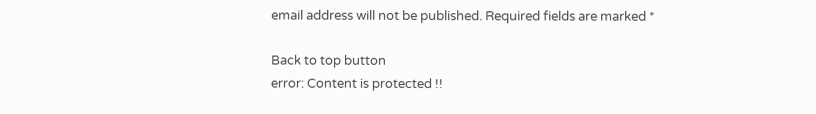email address will not be published. Required fields are marked *

Back to top button
error: Content is protected !!